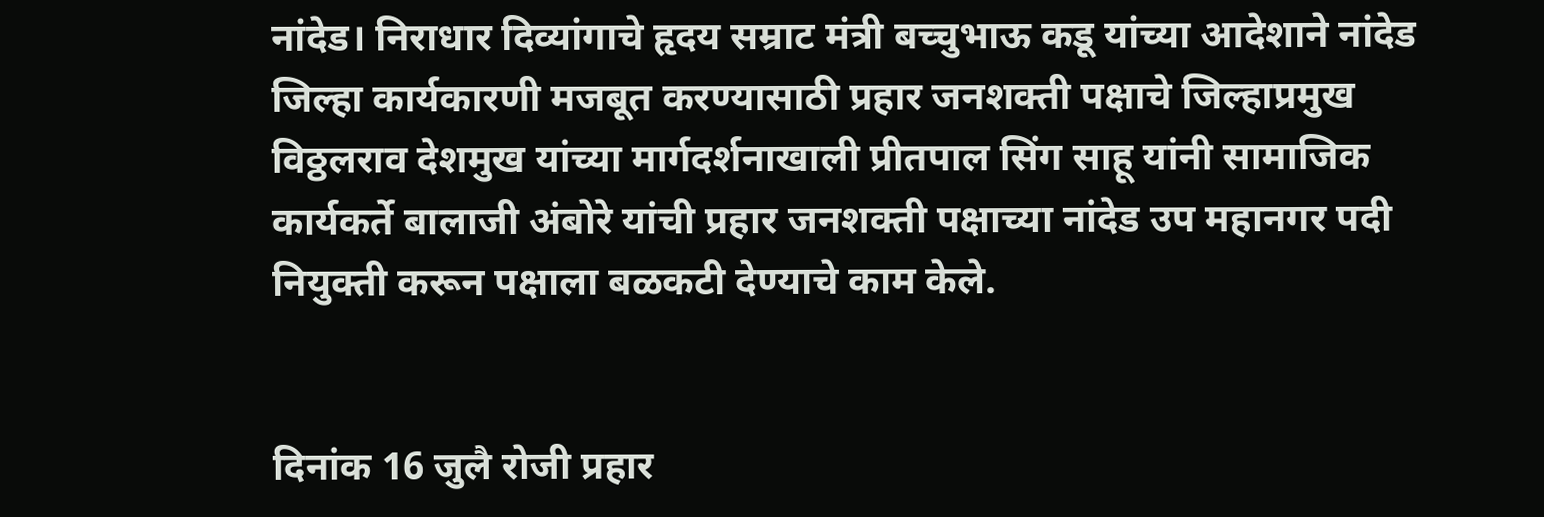नांदेड। निराधार दिव्यांगाचे हृदय सम्राट मंत्री बच्चुभाऊ कडू यांच्या आदेशाने नांदेड जिल्हा कार्यकारणी मजबूत करण्यासाठी प्रहार जनशक्ती पक्षाचे जिल्हाप्रमुख विठ्ठलराव देशमुख यांच्या मार्गदर्शनाखाली प्रीतपाल सिंग साहू यांनी सामाजिक कार्यकर्ते बालाजी अंबोरे यांची प्रहार जनशक्ती पक्षाच्या नांदेड उप महानगर पदी नियुक्ती करून पक्षाला बळकटी देण्याचे काम केले.


दिनांक 16 जुलै रोजी प्रहार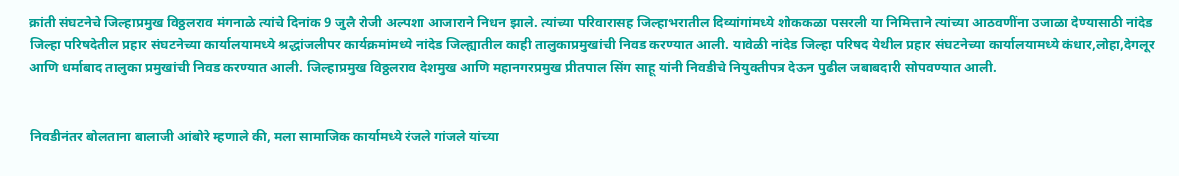क्रांती संघटनेचे जिल्हाप्रमुख विठ्ठलराव मंगनाळे त्यांचे दिनांक 9 जुलै रोजी अल्पशा आजाराने निधन झाले. त्यांच्या परिवारासह जिल्हाभरातील दिव्यांगांमध्ये शोककळा पसरली या निमित्ताने त्यांच्या आठवणींना उजाळा देण्यासाठी नांदेड जिल्हा परिषदेतील प्रहार संघटनेच्या कार्यालयामध्ये श्रद्धांजलीपर कार्यक्रमांमध्ये नांदेड जिल्ह्यातील काही तालुकाप्रमुखांची निवड करण्यात आली. यावेळी नांदेड जिल्हा परिषद येथील प्रहार संघटनेच्या कार्यालयामध्ये कंधार,लोहा,देगलूर आणि धर्माबाद तालुका प्रमुखांची निवड करण्यात आली. जिल्हाप्रमुख विठ्ठलराव देशमुख आणि महानगरप्रमुख प्रीतपाल सिंग साहू यांनी निवडीचे नियुक्तीपत्र देऊन पुढील जबाबदारी सोपवण्यात आली.


निवडीनंतर बोलताना बालाजी आंबोरे म्हणाले की, मला सामाजिक कार्यामध्ये रंजले गांजले यांच्या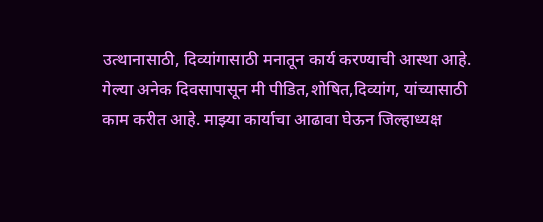उत्थानासाठी, दिव्यांगासाठी मनातून कार्य करण्याची आस्था आहे. गेल्या अनेक दिवसापासून मी पीडित,शोषित,दिव्यांग, यांच्यासाठी काम करीत आहे. माझ्या कार्याचा आढावा घेऊन जिल्हाध्यक्ष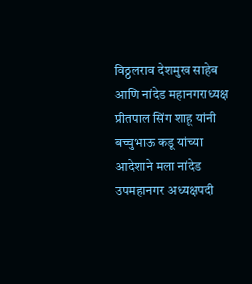विठ्ठलराव देशमुख साहेब आणि नांदेड महानगराध्यक्ष प्रीतपाल सिंग शाहू यांनी बच्चुभाऊ कडू यांच्या आदेशाने मला नांदेड उपमहानगर अध्यक्षपदी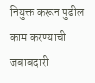नियुक्त करून पुढील काम करण्याची जबाबदारी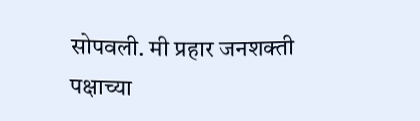सोपवली. मी प्रहार जनशक्ती पक्षाच्या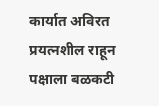कार्यात अविरत प्रयत्नशील राहून पक्षाला बळकटी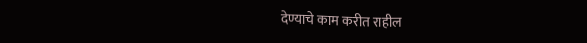देण्याचे काम करीत राहील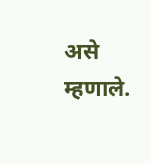असे म्हणाले.